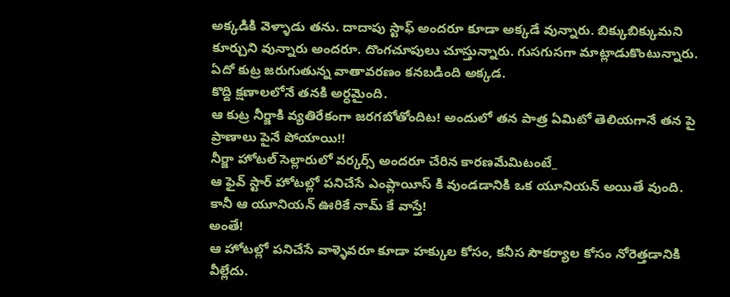అక్కడికి వెళ్ళాడు తను. దాదాపు స్టాఫ్ అందరూ కూడా అక్కడే వున్నారు. బిక్కుబిక్కుమని కూర్చుని వున్నారు అందరూ. దొంగచూపులు చూస్తున్నారు. గుసగుసగా మాట్లాడుకొంటున్నారు.
ఏదో కుట్ర జరుగుతున్న వాతావరణం కనబడింది అక్కడ.
కొద్ది క్షణాలలోనే తనకి అర్ధమైంది.
ఆ కుట్ర నీర్జాకి వ్యతిరేకంగా జరగబోతోందిట! అందులో తన పాత్ర ఏమిటో తెలియగానే తన పై ప్రాణాలు పైనే పోయాయి!!
నీర్జా హోటల్ సెల్లారులో వర్కర్స్ అందరూ చేరిన కారణమేమిటంటే_
ఆ ఫైవ్ స్టార్ హోటల్లో పనిచేసే ఎంప్లాయీస్ కి వుండడానికి ఒక యూనియన్ అయితే వుంది.
కానీ ఆ యూనియన్ ఊరికే నామ్ కే వాస్తే!
అంతే!
ఆ హోటల్లో పనిచేసే వాళ్ళెవరూ కూడా హక్కుల కోసం, కనీస సౌకర్యాల కోసం నోరెత్తడానికి వీల్లేదు.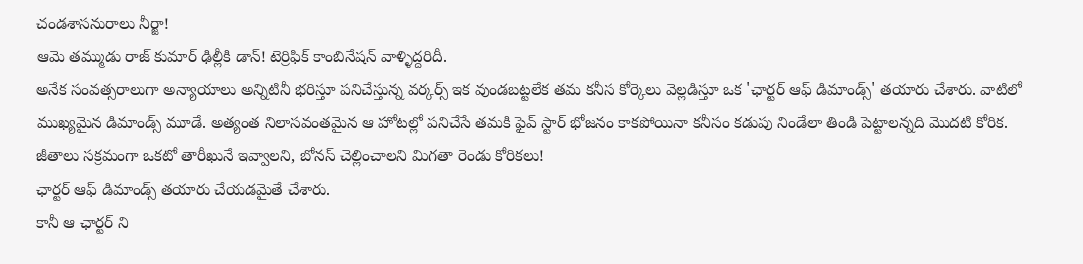చండశాసనురాలు నీర్జా!
ఆమె తమ్ముడు రాజ్ కుమార్ ఢిల్లీకి డాన్! టెర్రిఫిక్ కాంబినేషన్ వాళ్ళిద్దరిదీ.
అనేక సంవత్సరాలుగా అన్యాయాలు అన్నిటినీ భరిస్తూ పనిచేస్తున్న వర్కర్స్ ఇక వుండబట్టలేక తమ కనీస కోర్కెలు వెల్లడిస్తూ ఒక 'ఛార్టర్ ఆఫ్ డిమాండ్స్' తయారు చేశారు. వాటిలో ముఖ్యమైన డిమాండ్స్ మూడే. అత్యంత నిలాసవంతమైన ఆ హోటల్లో పనిచేసే తమకి ఫైవ్ స్టార్ భోజనం కాకపోయినా కనీసం కడుపు నిండేలా తిండి పెట్టాలన్నది మొదటి కోరిక.
జీతాలు సక్రమంగా ఒకటో తారీఖునే ఇవ్వాలని, బోనస్ చెల్లించాలని మిగతా రెండు కోరికలు!
ఛార్టర్ ఆఫ్ డిమాండ్స్ తయారు చేయడమైతే చేశారు.
కానీ ఆ ఛార్టర్ ని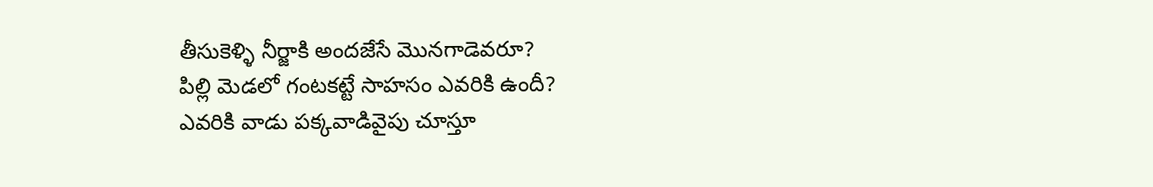తీసుకెళ్ళి నీర్జాకి అందజేసే మొనగాడెవరూ?
పిల్లి మెడలో గంటకట్టే సాహసం ఎవరికి ఉందీ?
ఎవరికి వాడు పక్కవాడివైపు చూస్తూ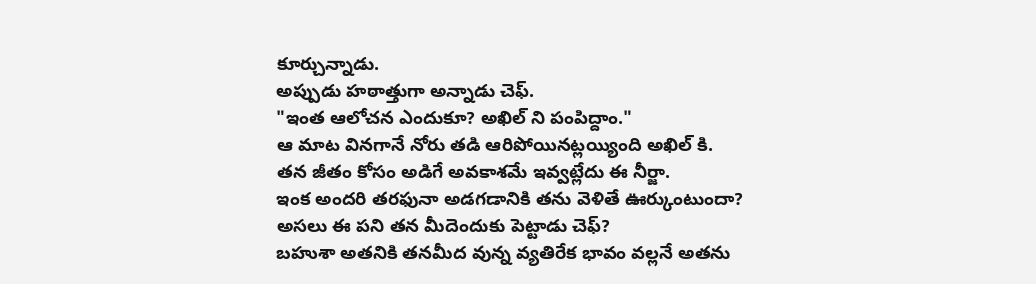కూర్చున్నాడు.
అప్పుడు హఠాత్తుగా అన్నాడు చెఫ్.
"ఇంత ఆలోచన ఎందుకూ? అఖిల్ ని పంపిద్దాం."
ఆ మాట వినగానే నోరు తడి ఆరిపోయినట్లయ్యింది అఖిల్ కి.
తన జీతం కోసం అడిగే అవకాశమే ఇవ్వట్లేదు ఈ నీర్జా.
ఇంక అందరి తరఫునా అడగడానికి తను వెళితే ఊర్కుంటుందా?
అసలు ఈ పని తన మీదెందుకు పెట్టాడు చెఫ్?
బహుశా అతనికి తనమీద వున్న వ్యతిరేక భావం వల్లనే అతను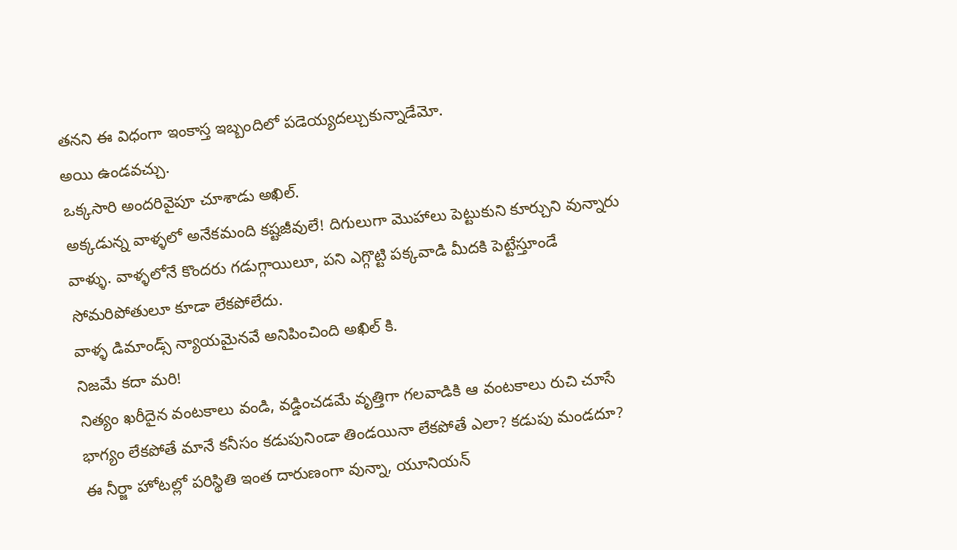తనని ఈ విధంగా ఇంకాస్త ఇబ్బందిలో పడెయ్యదల్చుకున్నాడేమో.
అయి ఉండవచ్చు.
ఒక్కసారి అందరివైపూ చూశాడు అఖిల్.
అక్కడున్న వాళ్ళలో అనేకమంది కష్టజీవులే! దిగులుగా మొహాలు పెట్టుకుని కూర్చుని వున్నారు వాళ్ళు. వాళ్ళలోనే కొందరు గడుగ్గాయిలూ, పని ఎగ్గొట్టి పక్కవాడి మీదకి పెట్టేస్తూండే సోమరిపోతులూ కూడా లేకపోలేదు.
వాళ్ళ డిమాండ్స్ న్యాయమైనవే అనిపించింది అఖిల్ కి.
నిజమే కదా మరి!
నిత్యం ఖరీదైన వంటకాలు వండి, వడ్డించడమే వృత్తిగా గలవాడికి ఆ వంటకాలు రుచి చూసే భాగ్యం లేకపోతే మానే కనీసం కడుపునిండా తిండయినా లేకపోతే ఎలా? కడుపు మండదూ?
ఈ నీర్జా హోటల్లో పరిస్థితి ఇంత దారుణంగా వున్నా, యూనియన్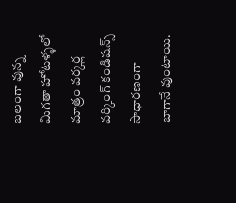బలంగా వున్న మిగతా హోటళ్ళలో మాత్రం వర్కర్ల వర్కింగ్ కండిషన్స్ సాధారణంగా బాగానే వుంటాయి.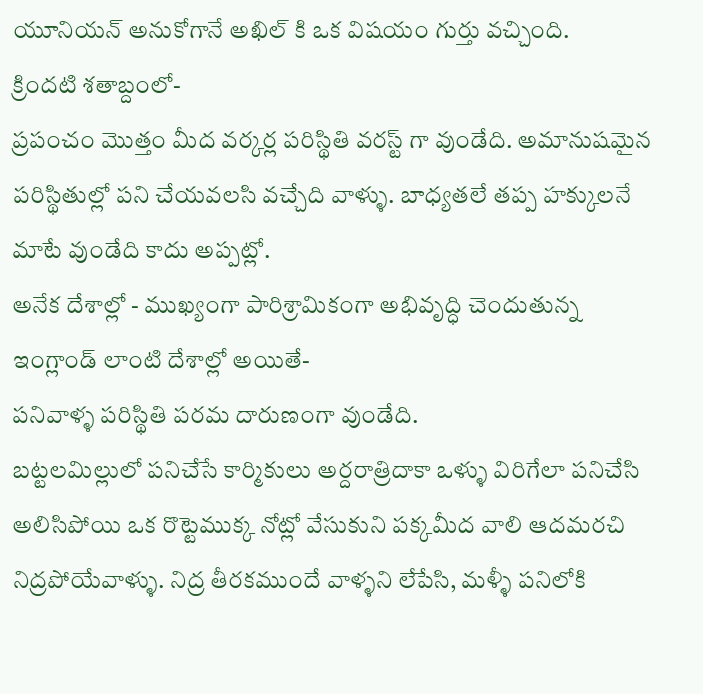యూనియన్ అనుకోగానే అఖిల్ కి ఒక విషయం గుర్తు వచ్చింది.
క్రిందటి శతాబ్దంలో-
ప్రపంచం మొత్తం మీద వర్కర్ల పరిస్థితి వరస్ట్ గా వుండేది. అమానుషమైన పరిస్థితుల్లో పని చేయవలసి వచ్చేది వాళ్ళు. బాధ్యతలే తప్ప హక్కులనే మాటే వుండేది కాదు అప్పట్లో.
అనేక దేశాల్లో - ముఖ్యంగా పారిశ్రామికంగా అభివృద్ధి చెందుతున్న ఇంగ్లాండ్ లాంటి దేశాల్లో అయితే-
పనివాళ్ళ పరిస్థితి పరమ దారుణంగా వుండేది.
బట్టలమిల్లులో పనిచేసే కార్మికులు అర్దరాత్రిదాకా ఒళ్ళు విరిగేలా పనిచేసి అలిసిపోయి ఒక రొట్టెముక్క నోట్లో వేసుకుని పక్కమీద వాలి ఆదమరచి నిద్రపోయేవాళ్ళు. నిద్ర తీరకముందే వాళ్ళని లేపేసి, మళ్ళీ పనిలోకి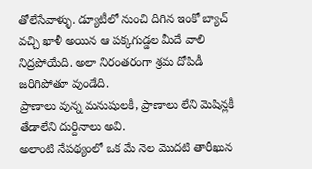తోలేసేవాళ్ళు. డ్యూటీలో నుంచి దిగిన ఇంకో బ్యాచ్ వచ్చి ఖాళీ అయిన ఆ పక్కగుడ్డల మీదే వాలి నిద్రపోయేది. అలా నిరంతరంగా శ్రమ దోపిడీ జరిగిపోతూ వుండేది.
ప్రాణాలు వున్న మనుషులకీ, ప్రాణాలు లేని మెషిన్లకీ తేడాలేని దుర్దినాలు అవి.
అలాంటి నేపథ్యంలో ఒక మే నెల మొదటి తారీఖున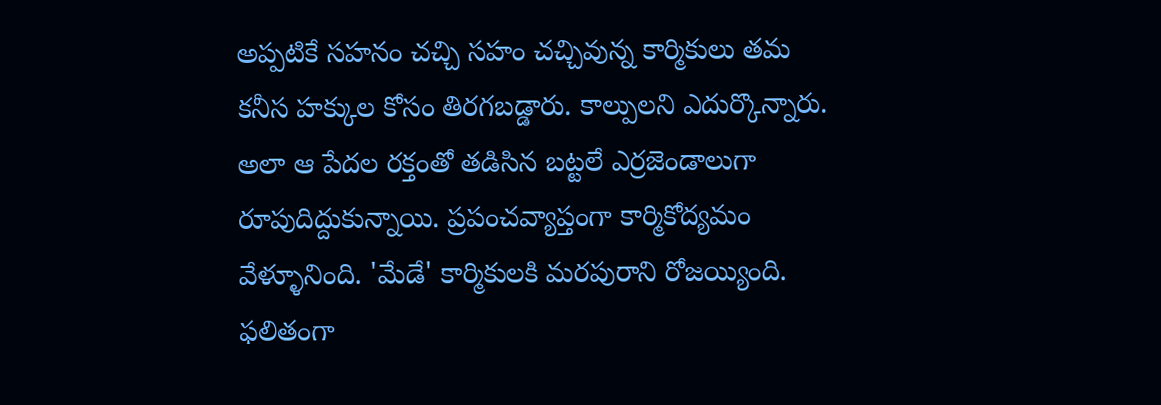అప్పటికే సహనం చచ్చి సహం చచ్చివున్న కార్మికులు తమ కనీస హక్కుల కోసం తిరగబడ్డారు. కాల్పులని ఎదుర్కొన్నారు. అలా ఆ పేదల రక్తంతో తడిసిన బట్టలే ఎర్రజెండాలుగా రూపుదిద్దుకున్నాయి. ప్రపంచవ్యాప్తంగా కార్మికోద్యమం వేళ్ళూనింది. 'మేడే' కార్మికులకి మరపురాని రోజయ్యింది.
ఫలితంగా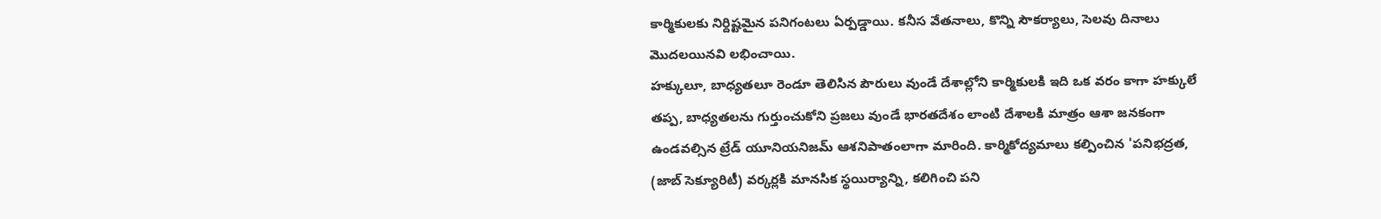కార్మికులకు నిర్దిష్టమైన పనిగంటలు ఏర్పడ్డాయి. కనీస వేతనాలు, కొన్ని సౌకర్యాలు, సెలవు దినాలు మొదలయినవి లభించాయి.
హక్కులూ, బాధ్యతలూ రెండూ తెలిసిన పౌరులు వుండే దేశాల్లోని కార్మికులకి ఇది ఒక వరం కాగా హక్కులే తప్ప, బాధ్యతలను గుర్తుంచుకోని ప్రజలు వుండే భారతదేశం లాంటి దేశాలకి మాత్రం ఆశా జనకంగా ఉండవల్సిన ట్రేడ్ యూనియనిజమ్ ఆశనిపాతంలాగా మారింది. కార్మికోద్యమాలు కల్పించిన 'పనిభద్రత, (జాబ్ సెక్యూరిటీ) వర్కర్లకి మానసిక స్థయిర్యాన్ని, కలిగించి పని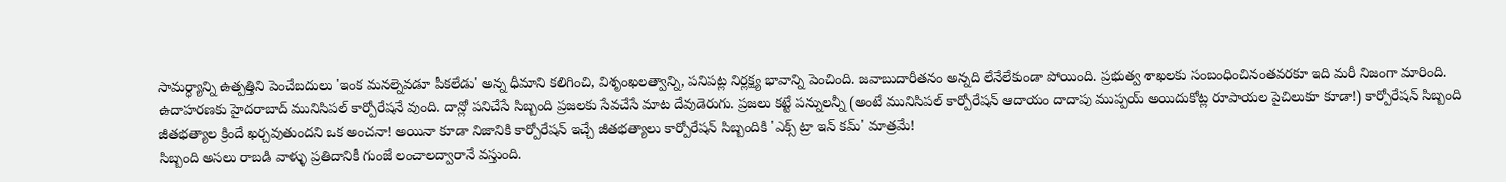సామర్ధ్యాన్ని ఉత్పత్తిని పెంచేబదులు 'ఇంక మనల్నెవడూ పీకలేడు' అన్న ధీమాని కలిగించి, విశృంఖలత్వాన్ని, పనిపట్ల నిర్లక్ష్య భావాన్ని పెంచింది. జవాబుదారీతనం అన్నది లేనేలేకుండా పోయింది. ప్రభుత్వ శాఖలకు సంబంధించినంతవరకూ ఇది మరీ నిజంగా మారింది.
ఉదాహరణకు హైదరాబాద్ మునిసిపల్ కార్పోరేషనే వుంది. దాన్లో పనిచేసే సిబ్బంది ప్రజలకు సేవచేసే మాట దేవుడెరుగు. ప్రజలు కట్టే పన్నులన్నీ (అంటే మునిసిపల్ కార్పోరేషన్ ఆదాయం దాదాపు ముప్పయ్ అయిదుకోట్ల రూపాయల పైచిలుకూ కూడా!) కార్పోరేషన్ సిబ్బంది జీతభత్యాల క్రిందే ఖర్చవుతుందని ఒక అంచనా! అయినా కూడా నిజానికి కార్పోరేషన్ ఇచ్చే జీతభత్యాలు కార్పోరేషన్ సిబ్బందికి 'ఎక్స్ ట్రా ఇన్ కమ్' మాత్రమే!
సిబ్బంది అసలు రాబడి వాళ్ళు ప్రతిదానికీ గుంజే లంచాలద్వారానే వస్తుంది.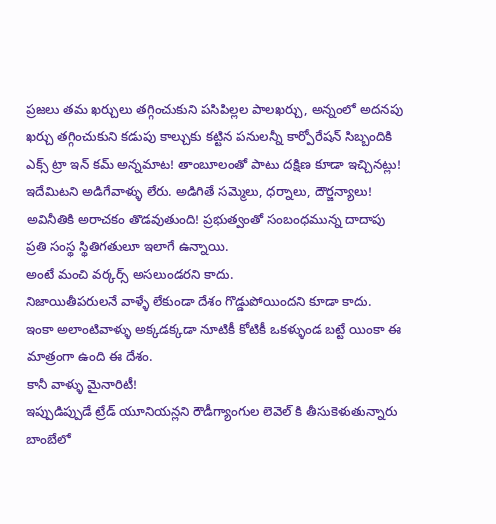ప్రజలు తమ ఖర్చులు తగ్గించుకుని పసిపిల్లల పాలఖర్చు, అన్నంలో అదనపు ఖర్చు తగ్గించుకుని కడుపు కాల్చుకు కట్టిన పనులన్నీ కార్పోరేషన్ సిబ్బందికి ఎక్స్ ట్రా ఇన్ కమ్ అన్నమాట! తాంబూలంతో పాటు దక్షిణ కూడా ఇచ్చినట్లు!
ఇదేమిటని అడిగేవాళ్ళు లేరు. అడిగితే సమ్మెలు, ధర్నాలు, దౌర్జన్యాలు! అవినీతికి అరాచకం తొడవుతుంది! ప్రభుత్వంతో సంబంధమున్న దాదాపు ప్రతి సంస్థ స్థితిగతులూ ఇలాగే ఉన్నాయి.
అంటే మంచి వర్కర్స్ అసలుండరని కాదు.
నిజాయితీపరులనే వాళ్ళే లేకుండా దేశం గొడ్డుపోయిందని కూడా కాదు.
ఇంకా అలాంటివాళ్ళు అక్కడక్కడా నూటికీ కోటికీ ఒకళ్ళుండ బట్టే యింకా ఈ మాత్రంగా ఉంది ఈ దేశం.
కానీ వాళ్ళు మైనారిటీ!
ఇప్పుడిప్పుడే ట్రేడ్ యూనియన్లని రౌడీగ్యాంగుల లెవెల్ కి తీసుకెళుతున్నారు బాంబేలో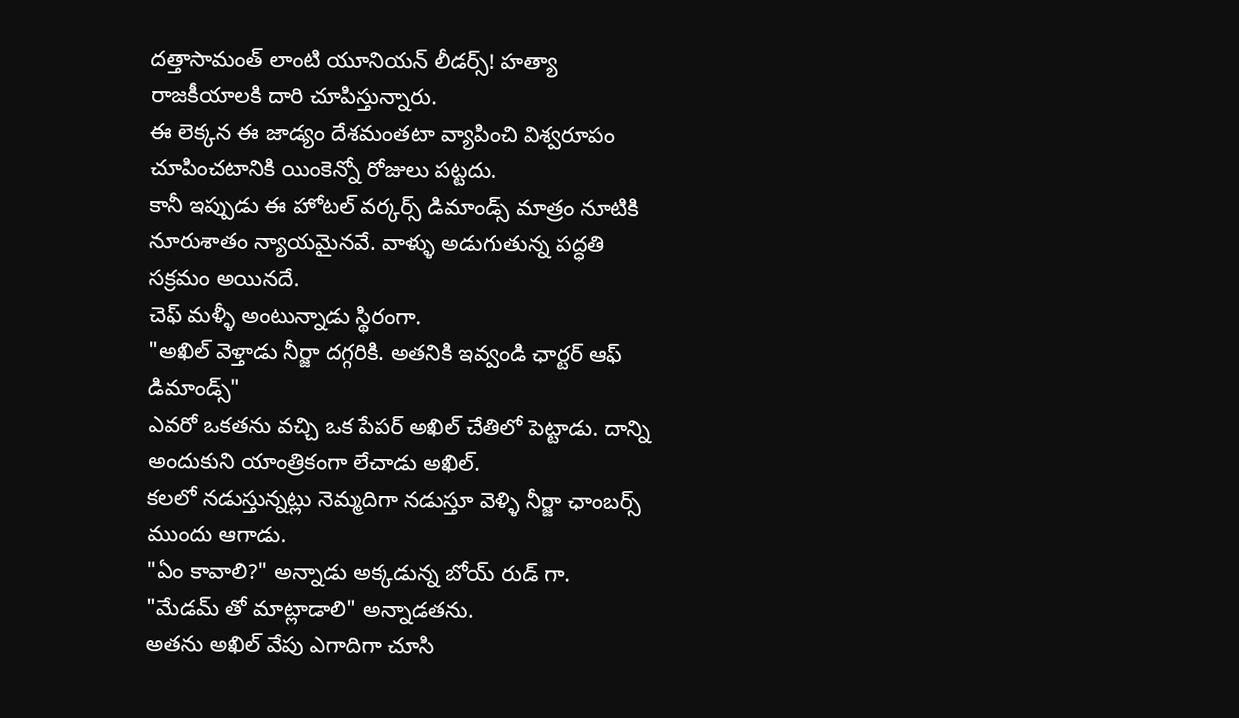దత్తాసామంత్ లాంటి యూనియన్ లీడర్స్! హత్యా రాజకీయాలకి దారి చూపిస్తున్నారు.
ఈ లెక్కన ఈ జాడ్యం దేశమంతటా వ్యాపించి విశ్వరూపం చూపించటానికి యింకెన్నో రోజులు పట్టదు.
కానీ ఇప్పుడు ఈ హోటల్ వర్కర్స్ డిమాండ్స్ మాత్రం నూటికి నూరుశాతం న్యాయమైనవే. వాళ్ళు అడుగుతున్న పద్ధతి సక్రమం అయినదే.
చెఫ్ మళ్ళీ అంటున్నాడు స్థిరంగా.
"అఖిల్ వెళ్తాడు నీర్జా దగ్గరికి. అతనికి ఇవ్వండి ఛార్టర్ ఆఫ్ డిమాండ్స్"
ఎవరో ఒకతను వచ్చి ఒక పేపర్ అఖిల్ చేతిలో పెట్టాడు. దాన్ని అందుకుని యాంత్రికంగా లేచాడు అఖిల్.
కలలో నడుస్తున్నట్లు నెమ్మదిగా నడుస్తూ వెళ్ళి నీర్జా ఛాంబర్స్ ముందు ఆగాడు.
"ఏం కావాలి?" అన్నాడు అక్కడున్న బోయ్ రుడ్ గా.
"మేడమ్ తో మాట్లాడాలి" అన్నాడతను.
అతను అఖిల్ వేపు ఎగాదిగా చూసి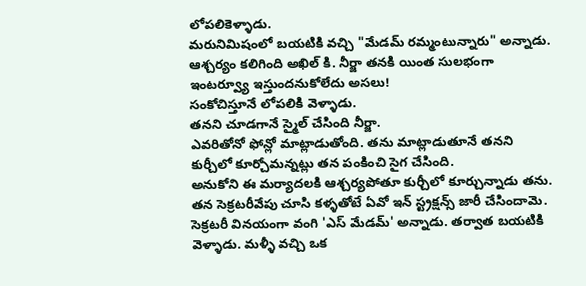లోపలికెళ్ళాడు.
మరునిమిషంలో బయటికి వచ్చి "మేడమ్ రమ్మంటున్నారు" అన్నాడు.
ఆశ్చర్యం కలిగింది అఖిల్ కి. నీర్జా తనకి యింత సులభంగా ఇంటర్వ్యూ ఇస్తుందనుకోలేదు అసలు!
సంకోచిస్తూనే లోపలికి వెళ్ళాడు.
తనని చూడగానే స్మైల్ చేసింది నీర్జా.
ఎవరితోనో ఫోన్లో మాట్లాడుతోంది. తను మాట్లాడుతూనే తనని కుర్చీలో కూర్చోమన్నట్లు తన పంకించి సైగ చేసింది.
అనుకోని ఈ మర్యాదలకి ఆశ్చర్యపోతూ కుర్చీలో కూర్చున్నాడు తను.
తన సెక్రటరీవేపు చూసి కళ్ళతోటే ఏవో ఇన్ స్ట్రక్షన్స్ జారీ చేసిందామె.
సెక్రటరీ వినయంగా వంగి 'ఎస్ మేడమ్' అన్నాడు. తర్వాత బయటికి వెళ్ళాడు. మళ్ళీ వచ్చి ఒక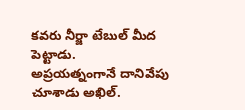కవరు నీర్జా టేబుల్ మీద పెట్టాడు.
అప్రయత్నంగానే దానివేపు చూశాడు అఖిల్.